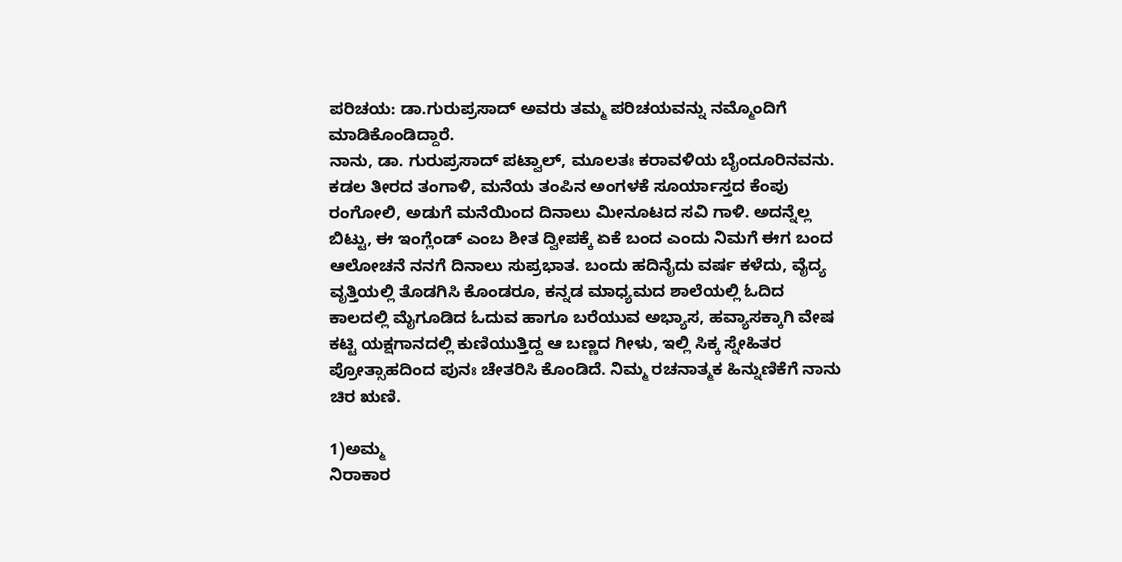ಪರಿಚಯ: ಡಾ.ಗುರುಪ್ರಸಾದ್ ಅವರು ತಮ್ಮ ಪರಿಚಯವನ್ನು ನಮ್ಮೊಂದಿಗೆ ಮಾಡಿಕೊಂಡಿದ್ದಾರೆ.
ನಾನು, ಡಾ. ಗುರುಪ್ರಸಾದ್ ಪಟ್ವಾಲ್, ಮೂಲತಃ ಕರಾವಳಿಯ ಬೈಂದೂರಿನವನು. ಕಡಲ ತೀರದ ತಂಗಾಳಿ, ಮನೆಯ ತಂಪಿನ ಅಂಗಳಕೆ ಸೂರ್ಯಾಸ್ತದ ಕೆಂಪು ರಂಗೋಲಿ, ಅಡುಗೆ ಮನೆಯಿಂದ ದಿನಾಲು ಮೀನೂಟದ ಸವಿ ಗಾಳಿ. ಅದನ್ನೆಲ್ಲ ಬಿಟ್ಟು, ಈ ಇಂಗ್ಲೆಂಡ್ ಎಂಬ ಶೀತ ದ್ವೀಪಕ್ಕೆ ಏಕೆ ಬಂದ ಎಂದು ನಿಮಗೆ ಈಗ ಬಂದ ಆಲೋಚನೆ ನನಗೆ ದಿನಾಲು ಸುಪ್ರಭಾತ. ಬಂದು ಹದಿನೈದು ವರ್ಷ ಕಳೆದು, ವೈದ್ಯ ವೃತ್ತಿಯಲ್ಲಿ ತೊಡಗಿಸಿ ಕೊಂಡರೂ, ಕನ್ನಡ ಮಾಧ್ಯಮದ ಶಾಲೆಯಲ್ಲಿ ಓದಿದ ಕಾಲದಲ್ಲಿ ಮೈಗೂಡಿದ ಓದುವ ಹಾಗೂ ಬರೆಯುವ ಅಭ್ಯಾಸ, ಹವ್ಯಾಸಕ್ಕಾಗಿ ವೇಷ ಕಟ್ಟಿ ಯಕ್ಷಗಾನದಲ್ಲಿ ಕುಣಿಯುತ್ತಿದ್ದ ಆ ಬಣ್ಣದ ಗೀಳು, ಇಲ್ಲಿ ಸಿಕ್ಕ ಸ್ನೇಹಿತರ ಪ್ರೋತ್ಸಾಹದಿಂದ ಪುನಃ ಚೇತರಿಸಿ ಕೊಂಡಿದೆ. ನಿಮ್ಮ ರಚನಾತ್ಮಕ ಹಿನ್ನುಣಿಕೆಗೆ ನಾನು ಚಿರ ಋಣಿ.

1)ಅಮ್ಮ
ನಿರಾಕಾರ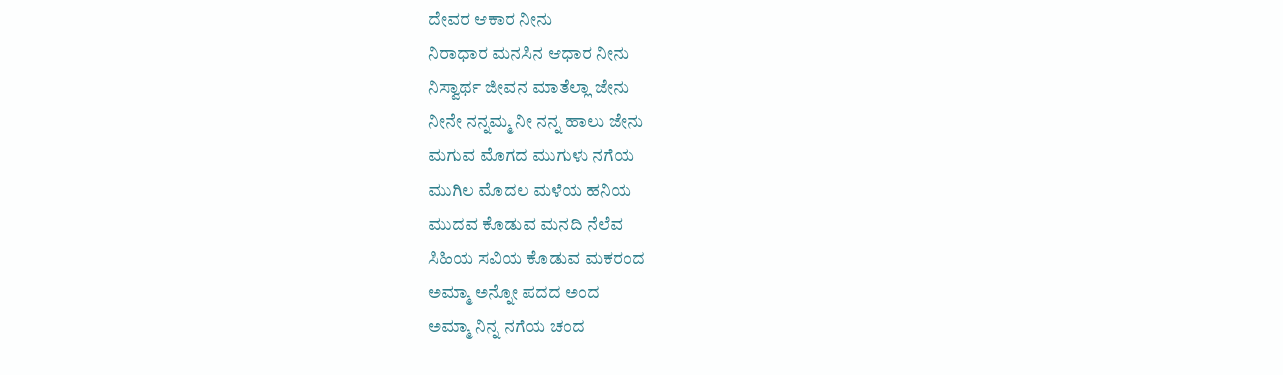ದೇವರ ಆಕಾರ ನೀನು
ನಿರಾಧಾರ ಮನಸಿನ ಆಧಾರ ನೀನು
ನಿಸ್ವಾರ್ಥ ಜೀವನ ಮಾತೆಲ್ಲಾ ಜೇನು
ನೀನೇ ನನ್ನಮ್ಮ ನೀ ನನ್ನ ಹಾಲು ಜೇನು
ಮಗುವ ಮೊಗದ ಮುಗುಳು ನಗೆಯ
ಮುಗಿಲ ಮೊದಲ ಮಳೆಯ ಹನಿಯ
ಮುದವ ಕೊಡುವ ಮನದಿ ನೆಲೆವ
ಸಿಹಿಯ ಸವಿಯ ಕೊಡುವ ಮಕರಂದ
ಅಮ್ಮಾ ಅನ್ನೋ ಪದದ ಅಂದ
ಅಮ್ಮಾ ನಿನ್ನ ನಗೆಯ ಚಂದ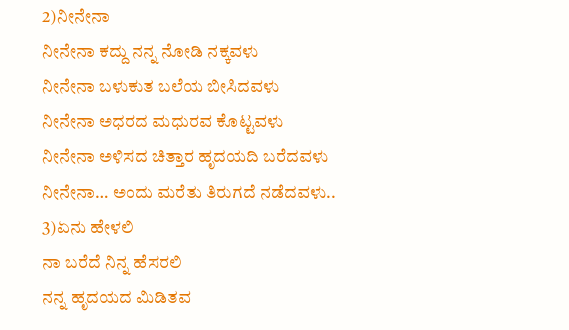2)ನೀನೇನಾ
ನೀನೇನಾ ಕದ್ದು ನನ್ನ ನೋಡಿ ನಕ್ಕವಳು
ನೀನೇನಾ ಬಳುಕುತ ಬಲೆಯ ಬೀಸಿದವಳು
ನೀನೇನಾ ಅಧರದ ಮಧುರವ ಕೊಟ್ಟವಳು
ನೀನೇನಾ ಅಳಿಸದ ಚಿತ್ತಾರ ಹೃದಯದಿ ಬರೆದವಳು
ನೀನೇನಾ… ಅಂದು ಮರೆತು ತಿರುಗದೆ ನಡೆದವಳು..
3)ಏನು ಹೇಳಲಿ
ನಾ ಬರೆದೆ ನಿನ್ನ ಹೆಸರಲಿ
ನನ್ನ ಹೃದಯದ ಮಿಡಿತವ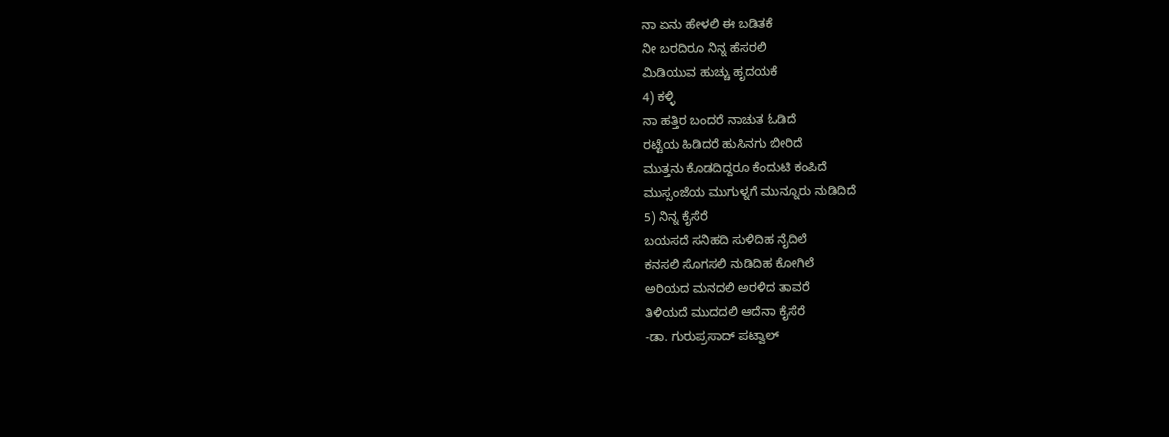ನಾ ಏನು ಹೇಳಲಿ ಈ ಬಡಿತಕೆ
ನೀ ಬರದಿರೂ ನಿನ್ನ ಹೆಸರಲಿ
ಮಿಡಿಯುವ ಹುಚ್ಚು ಹೃದಯಕೆ
4) ಕಳ್ಳಿ
ನಾ ಹತ್ತಿರ ಬಂದರೆ ನಾಚುತ ಓಡಿದೆ
ರಟ್ಟೆಯ ಹಿಡಿದರೆ ಹುಸಿನಗು ಬೀರಿದೆ
ಮುತ್ತನು ಕೊಡದಿದ್ದರೂ ಕೆಂದುಟಿ ಕಂಪಿದೆ
ಮುಸ್ಸಂಜೆಯ ಮುಗುಳ್ನಗೆ ಮುನ್ನೂರು ನುಡಿದಿದೆ
5) ನಿನ್ನ ಕೈಸೆರೆ
ಬಯಸದೆ ಸನಿಹದಿ ಸುಳಿದಿಹ ನೈದಿಲೆ
ಕನಸಲಿ ಸೊಗಸಲಿ ನುಡಿದಿಹ ಕೋಗಿಲೆ
ಅರಿಯದ ಮನದಲಿ ಅರಳಿದ ತಾವರೆ
ತಿಳಿಯದೆ ಮುದದಲಿ ಆದೆನಾ ಕೈಸೆರೆ
-ಡಾ. ಗುರುಪ್ರಸಾದ್ ಪಟ್ವಾಲ್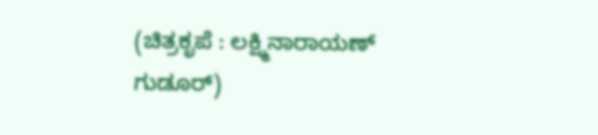(ಚಿತ್ರಕೃಪೆ : ಲಕ್ಷ್ಮಿನಾರಾಯಣ್ ಗುಡೂರ್)